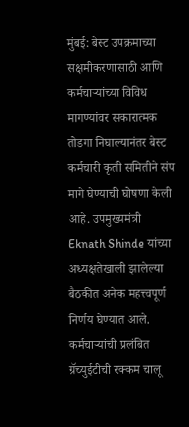मुंबई: बेस्ट उपक्रमाच्या सक्षमीकरणासाठी आणि कर्मचाऱ्यांच्या विविध मागण्यांवर सकारात्मक तोडगा निघाल्यानंतर बेस्ट कर्मचारी कृती समितीने संप मागे घेण्याची घोषणा केली आहे. उपमुख्यमंत्री Eknath Shinde यांच्या अध्यक्षतेखाली झालेल्या बैठकीत अनेक महत्त्वपूर्ण निर्णय घेण्यात आले.
कर्मचाऱ्यांची प्रलंबित ग्रॅच्युईटीची रक्कम चालू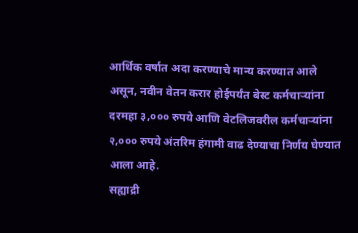आर्थिक वर्षात अदा करण्याचे मान्य करण्यात आले असून, नवीन वेतन करार होईपर्यंत बेस्ट कर्मचाऱ्यांना दरमहा ३,००० रुपये आणि वेटलिजवरील कर्मचाऱ्यांना २,००० रुपये अंतरिम हंगामी वाढ देण्याचा निर्णय घेण्यात आला आहे.
सह्याद्री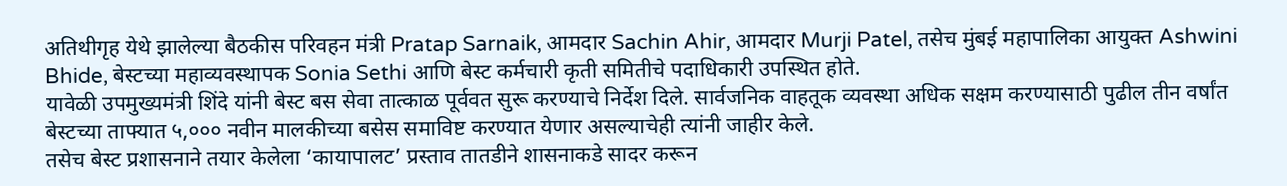अतिथीगृह येथे झालेल्या बैठकीस परिवहन मंत्री Pratap Sarnaik, आमदार Sachin Ahir, आमदार Murji Patel, तसेच मुंबई महापालिका आयुक्त Ashwini Bhide, बेस्टच्या महाव्यवस्थापक Sonia Sethi आणि बेस्ट कर्मचारी कृती समितीचे पदाधिकारी उपस्थित होते.
यावेळी उपमुख्यमंत्री शिंदे यांनी बेस्ट बस सेवा तात्काळ पूर्ववत सुरू करण्याचे निर्देश दिले. सार्वजनिक वाहतूक व्यवस्था अधिक सक्षम करण्यासाठी पुढील तीन वर्षांत बेस्टच्या ताफ्यात ५,००० नवीन मालकीच्या बसेस समाविष्ट करण्यात येणार असल्याचेही त्यांनी जाहीर केले.
तसेच बेस्ट प्रशासनाने तयार केलेला ‘कायापालट’ प्रस्ताव तातडीने शासनाकडे सादर करून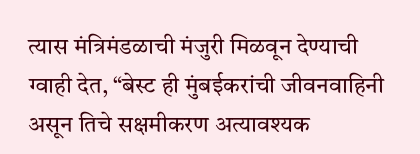त्यास मंत्रिमंडळाची मंजुरी मिळवून देण्याची ग्वाही देत, “बेस्ट ही मुंबईकरांची जीवनवाहिनी असून तिचे सक्षमीकरण अत्यावश्यक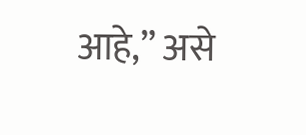आहे,” असे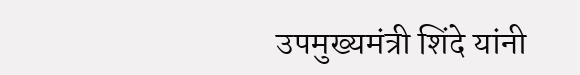उपमुख्यमंत्री शिंदे यांनी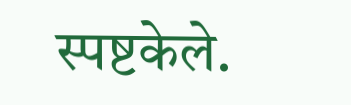स्पष्टकेले.